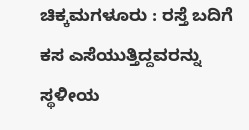ಚಿಕ್ಕಮಗಳೂರು : ರಸ್ತೆ ಬದಿಗೆ ಕಸ ಎಸೆಯುತ್ತಿದ್ದವರನ್ನು ಸ್ಥಳೀಯ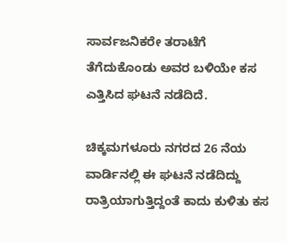ಸಾರ್ವಜನಿಕರೇ ತರಾಟೆಗೆ ತೆಗೆದುಕೊಂಡು ಅವರ ಬಳಿಯೇ ಕಸ ಎತ್ತಿಸಿದ ಘಟನೆ ನಡೆದಿದೆ.

ಚಿಕ್ಕಮಗಳೂರು ನಗರದ 26 ನೆಯ ವಾರ್ಡಿನಲ್ಲಿ ಈ ಘಟನೆ ನಡೆದಿದ್ದು ರಾತ್ರಿಯಾಗುತ್ತಿದ್ದಂತೆ ಕಾದು ಕುಳಿತು ಕಸ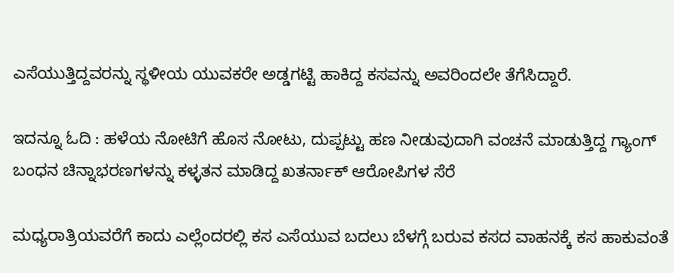ಎಸೆಯುತ್ತಿದ್ದವರನ್ನು ಸ್ಥಳೀಯ ಯುವಕರೇ ಅಡ್ಡಗಟ್ಟಿ ಹಾಕಿದ್ದ ಕಸವನ್ನು ಅವರಿಂದಲೇ ತೆಗೆಸಿದ್ದಾರೆ.

ಇದನ್ನೂ ಓದಿ : ಹಳೆಯ ನೋಟಿಗೆ ಹೊಸ ನೋಟು, ದುಪ್ಪಟ್ಟು ಹಣ ನೀಡುವುದಾಗಿ ವಂಚನೆ ಮಾಡುತ್ತಿದ್ದ ಗ್ಯಾಂಗ್ ಬಂಧನ ಚಿನ್ನಾಭರಣಗಳನ್ನು ಕಳ್ಳತನ ಮಾಡಿದ್ದ ಖತರ್ನಾಕ್ ಆರೋಪಿಗಳ ಸೆರೆ

ಮಧ್ಯರಾತ್ರಿಯವರೆಗೆ ಕಾದು ಎಲ್ಲೆಂದರಲ್ಲಿ ಕಸ ಎಸೆಯುವ ಬದಲು ಬೆಳಗ್ಗೆ ಬರುವ ಕಸದ ವಾಹನಕ್ಕೆ ಕಸ ಹಾಕುವಂತೆ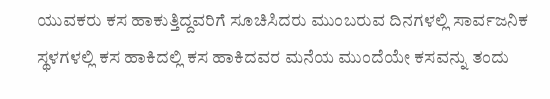ಯುವಕರು ಕಸ ಹಾಕುತ್ತಿದ್ದವರಿಗೆ ಸೂಚಿಸಿದರು ಮುಂಬರುವ ದಿನಗಳಲ್ಲಿ ಸಾರ್ವಜನಿಕ ಸ್ಥಳಗಳಲ್ಲಿ ಕಸ ಹಾಕಿದಲ್ಲಿ ಕಸ ಹಾಕಿದವರ ಮನೆಯ ಮುಂದೆಯೇ ಕಸವನ್ನು ತಂದು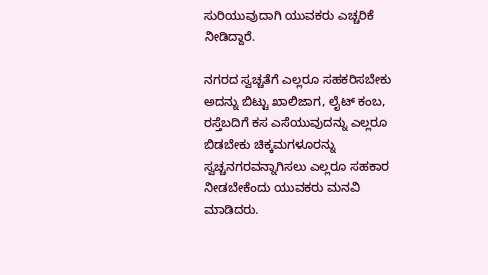ಸುರಿಯುವುದಾಗಿ ಯುವಕರು ಎಚ್ಚರಿಕೆ ನೀಡಿದ್ದಾರೆ.

ನಗರದ ಸ್ವಚ್ಚತೆಗೆ ಎಲ್ಲರೂ ಸಹಕರಿಸಬೇಕು ಅದನ್ನು ಬಿಟ್ಟು ಖಾಲಿಜಾಗ, ಲೈಟ್ ಕಂಬ, ರಸ್ತೆಬದಿಗೆ ಕಸ ಎಸೆಯುವುದನ್ನು ಎಲ್ಲರೂ ಬಿಡಬೇಕು ಚಿಕ್ಕಮಗಳೂರನ್ನು ಸ್ವಚ್ಚನಗರವನ್ನಾಗಿಸಲು ಎಲ್ಲರೂ ಸಹಕಾರ ನೀಡಬೇಕೆಂದು ಯುವಕರು ಮನವಿ ಮಾಡಿದರು.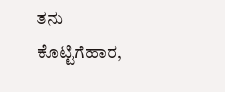ತನು ಕೊಟ್ಟಿಗೆಹಾರ,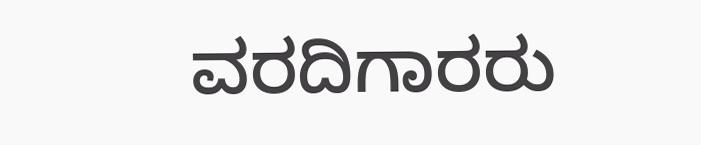ವರದಿಗಾರರು